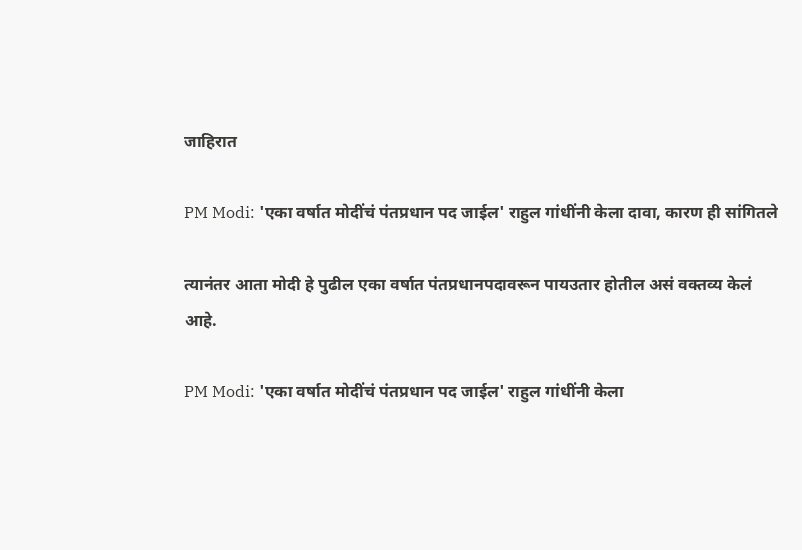जाहिरात

PM Modi: 'एका वर्षात मोदींचं पंतप्रधान पद जाईल' राहुल गांधींनी केला दावा, कारण ही सांगितले

त्यानंतर आता मोदी हे पुढील एका वर्षात पंतप्रधानपदावरून पायउतार होतील असं वक्तव्य केलं आहे.

PM Modi: 'एका वर्षात मोदींचं पंतप्रधान पद जाईल' राहुल गांधींनी केला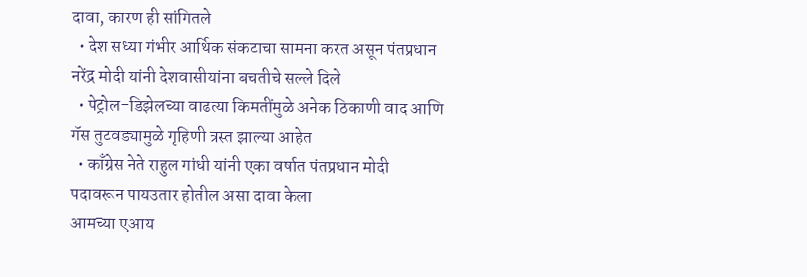दावा, कारण ही सांगितले
  • देश सध्या गंभीर आर्थिक संकटाचा सामना करत असून पंतप्रधान नरेंद्र मोदी यांनी देशवासीयांना बचतीचे सल्ले दिले
  • पेट्रोल-डिझेलच्या वाढत्या किमतींमुळे अनेक ठिकाणी वाद आणि गॅस तुटवड्यामुळे गृहिणी त्रस्त झाल्या आहेत
  • काँग्रेस नेते राहुल गांधी यांनी एका वर्षात पंतप्रधान मोदी पदावरून पायउतार होतील असा दावा केला
आमच्या एआय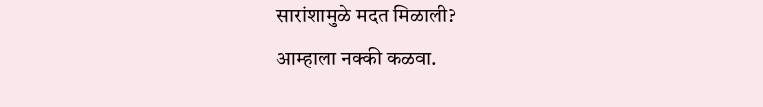सारांशामुळे मदत मिळाली?
आम्हाला नक्की कळवा.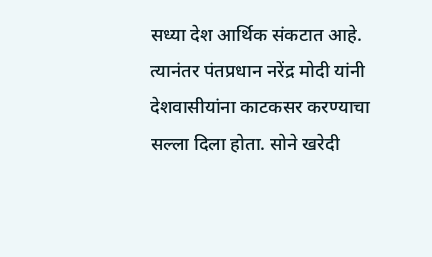सध्या देश आर्थिक संकटात आहे. त्यानंतर पंतप्रधान नरेंद्र मोदी यांनी देशवासीयांना काटकसर करण्याचा सल्ला दिला होता. सोने खरेदी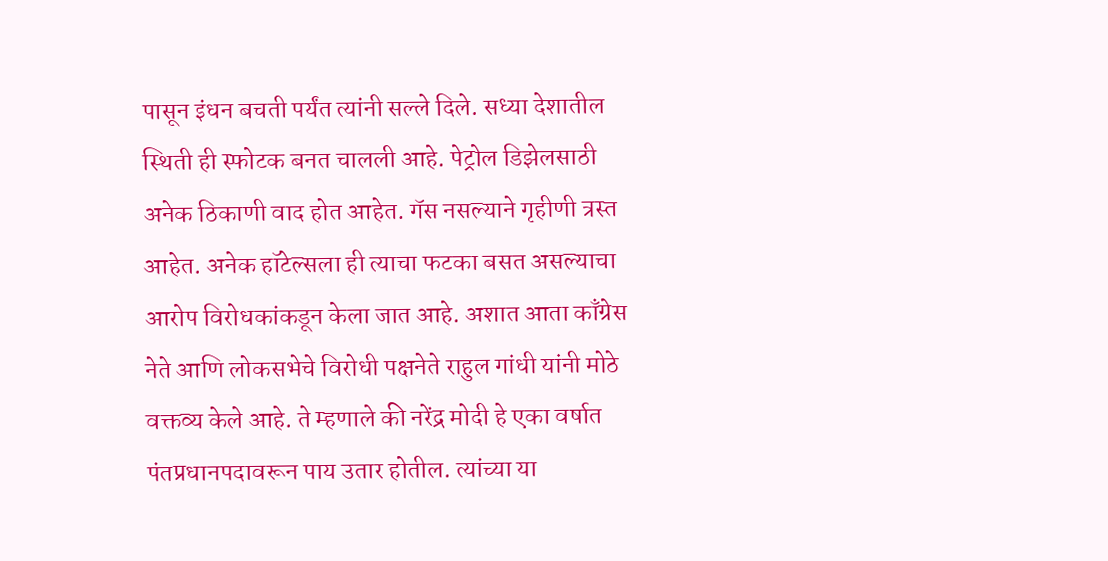पासून इंधन बचती पर्यंत त्यांनी सल्ले दिले. सध्या देशातील स्थिती ही स्फोटक बनत चालली आहे. पेट्रोल डिझेलसाठी अनेक ठिकाणी वाद होत आहेत. गॅस नसल्याने गृहीणी त्रस्त आहेत. अनेक हॉटेल्सला ही त्याचा फटका बसत असल्याचा आरोप विरोधकांकडून केला जात आहे. अशात आता काँग्रेस नेते आणि लोकसभेचे विरोधी पक्षनेते राहुल गांधी यांनी मोठे वक्तव्य केले आहे. ते म्हणाले की नरेंद्र मोदी हे एका वर्षात पंतप्रधानपदावरून पाय उतार होतील. त्यांच्या या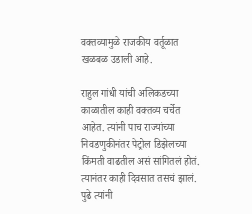वक्तव्यामुळे राजकीय वर्तूळात खळबळ उडाली आहे.

राहुल गांधी यांची अलिकडच्या काळातील काही वक्तव्य चर्चेत आहेत. त्यांनी पाच राज्यांच्या निवडणुकीनंतर पेट्रोल डिझेलच्या किंमती वाढतील असं सांगितलं होतं. त्यानंतर काही दिवसात तसचं झालं. पुढे त्यांनी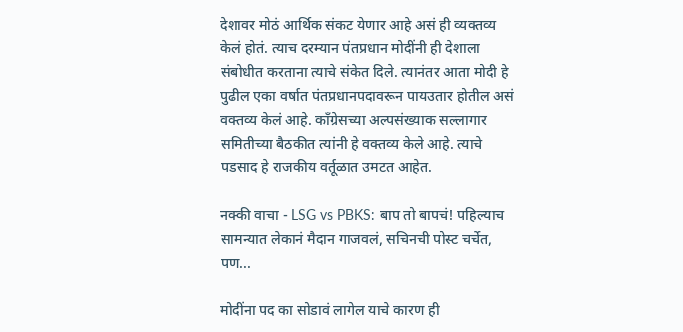देशावर मोठं आर्थिक संकट येणार आहे असं ही व्यक्तव्य केलं होतं. त्याच दरम्यान पंतप्रधान मोदींनी ही देशाला संबोधीत करताना त्याचे संकेत दिले. त्यानंतर आता मोदी हे पुढील एका वर्षात पंतप्रधानपदावरून पायउतार होतील असं वक्तव्य केलं आहे. काँग्रेसच्या अल्पसंख्याक सल्लागार समितीच्या बैठकीत त्यांनी हे वक्तव्य केले आहे. त्याचे पडसाद हे राजकीय वर्तूळात उमटत आहेत.

नक्की वाचा - LSG vs PBKS: बाप तो बापचं! पहिल्याच सामन्यात लेकानं मैदान गाजवलं, सचिनची पोस्ट चर्चेत, पण...

मोदींना पद का सोडावं लागेल याचे कारण ही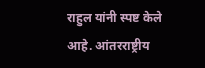राहुल यांनी स्पष्ट केले आहे. आंतरराष्ट्रीय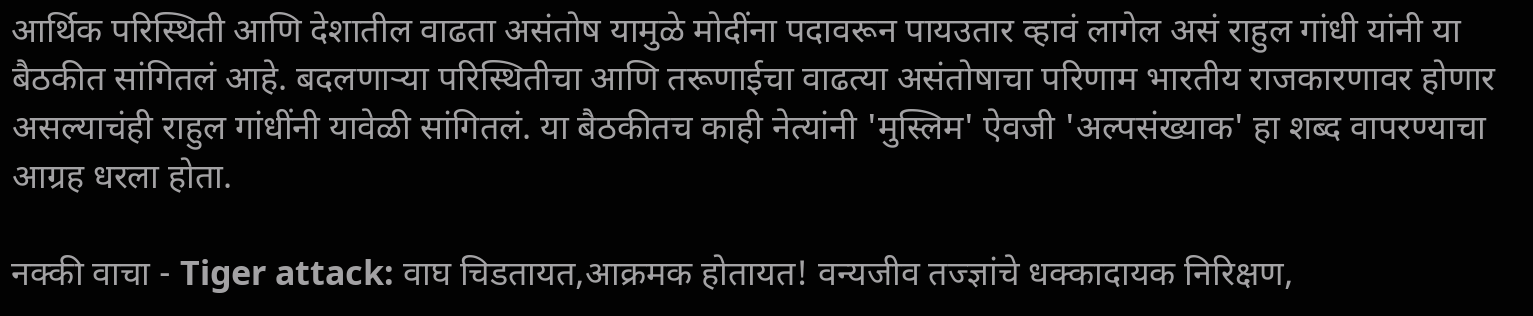आर्थिक परिस्थिती आणि देशातील वाढता असंतोष यामुळे मोदींना पदावरून पायउतार व्हावं लागेल असं राहुल गांधी यांनी या बैठकीत सांगितलं आहे. बदलणाऱ्या परिस्थितीचा आणि तरूणाईचा वाढत्या असंतोषाचा परिणाम भारतीय राजकारणावर होणार असल्याचंही राहुल गांधींनी यावेळी सांगितलं. या बैठकीतच काही नेत्यांनी 'मुस्लिम' ऐवजी 'अल्पसंख्याक' हा शब्द वापरण्याचा आग्रह धरला होता.

नक्की वाचा - Tiger attack: वाघ चिडतायत,आक्रमक होतायत! वन्यजीव तज्ज्ञांचे धक्कादायक निरिक्षण,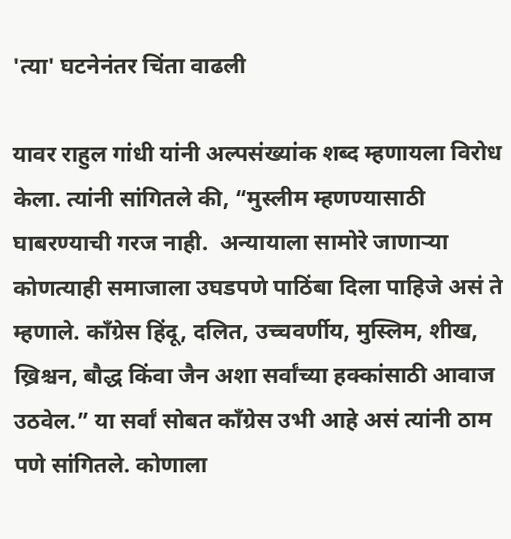'त्या' घटनेनंतर चिंता वाढली

यावर राहुल गांधी यांनी अल्पसंख्यांक शब्द म्हणायला विरोध केला. त्यांनी सांगितले की, “मुस्लीम म्हणण्यासाठी घाबरण्याची गरज नाही.  अन्यायाला सामोरे जाणाऱ्या कोणत्याही समाजाला उघडपणे पाठिंबा दिला पाहिजे असं ते म्हणाले. काँग्रेस हिंदू, दलित, उच्चवर्णीय, मुस्लिम, शीख, ख्रिश्चन, बौद्ध किंवा जैन अशा सर्वांच्या हक्कांसाठी आवाज उठवेल.” या सर्वां सोबत काँग्रेस उभी आहे असं त्यांनी ठाम पणे सांगितले. कोणाला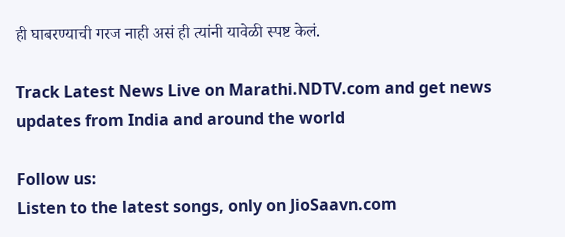ही घाबरण्याची गरज नाही असं ही त्यांनी यावेळी स्पष्ट केलं.

Track Latest News Live on Marathi.NDTV.com and get news updates from India and around the world

Follow us:
Listen to the latest songs, only on JioSaavn.com